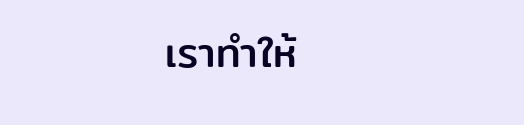เราทำให้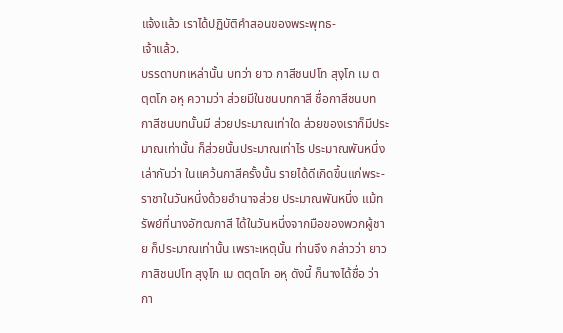แจ้งแล้ว เราได้ปฏิบัติคำสอนของพระพุทธ-
เจ้าแล้ว.
บรรดาบทเหล่านั้น บทว่า ยาว กาสีชนปโท สุงฺโก เม ตตฺตโก อหุ ความว่า ส่วยมีในชนบทกาสี ชื่อกาสีชนบท กาสีชนบทนั้นมี ส่วยประมาณเท่าใด ส่วยของเราก็มีประมาณเท่านั้น ก็ส่วยนั้นประมาณเท่าไร ประมาณพันหนึ่ง เล่ากันว่า ในแคว้นกาสีครั้งนั้น รายได้ดีเกิดขึ้นแก่พระ- ราชาในวันหนึ่งด้วยอำนาจส่วย ประมาณพันหนึ่ง แม้ทรัพย์ที่นางอัฑฒกาสี ได้ในวันหนึ่งจากมือของพวกผู้ชาย ก็ประมาณเท่านั้น เพราะเหตุนั้น ท่านจึง กล่าวว่า ยาว กาสิชนปโท สุงฺโก เม ตตฺตโก อหุ ดังนี้ ก็นางได้ชื่อ ว่า กา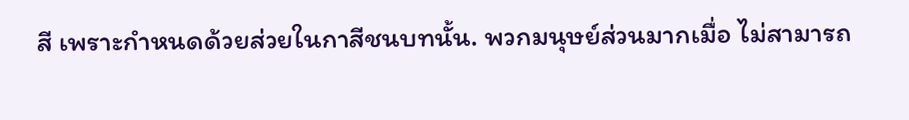สี เพราะกำหนดด้วยส่วยในกาสีชนบทนั้น. พวกมนุษย์ส่วนมากเมื่อ ไม่สามารถ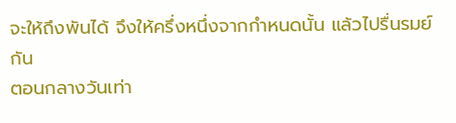จะให้ถึงพันได้ จึงให้ครึ่งหนึ่งจากกำหนดนั้น แล้วไปรื่นรมย์กัน
ตอนกลางวันเท่า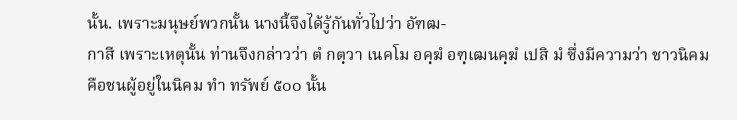นั้น. เพราะมนุษย์พวกนั้น นางนี้จึงได้รู้กันทั่วไปว่า อัฑฒ-
กาสี เพราะเหตุนั้น ท่านจึงกล่าวว่า ตํ กตฺวา เนคโม อคฺฆํ อฑฺเฒนคฺฆํ เปสิ มํ ซึ่งมีความว่า ชาวนิคม คือชนผู้อยู่ในนิคม ทำ ทรัพย์ ๕๐๐ นั้น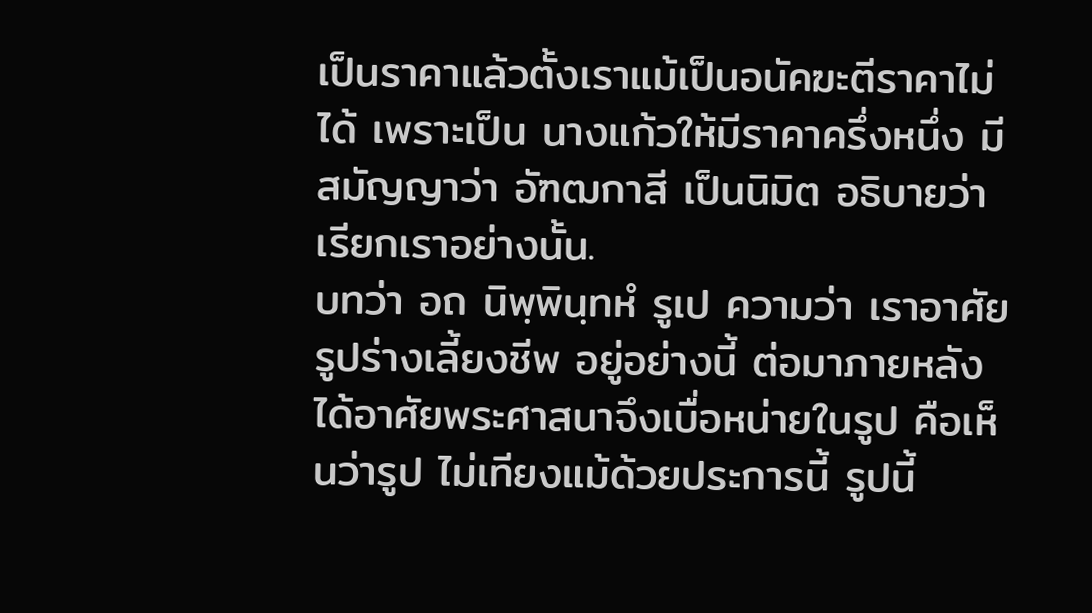เป็นราคาแล้วตั้งเราแม้เป็นอนัคฆะตีราคาไม่ได้ เพราะเป็น นางแก้วให้มีราคาครึ่งหนึ่ง มีสมัญญาว่า อัฑฒกาสี เป็นนิมิต อธิบายว่า เรียกเราอย่างนั้น.
บทว่า อถ นิพฺพินฺทหํ รูเป ความว่า เราอาศัยรูปร่างเลี้ยงชีพ อยู่อย่างนี้ ต่อมาภายหลังได้อาศัยพระศาสนาจึงเบื่อหน่ายในรูป คือเห็นว่ารูป ไม่เทียงแม้ด้วยประการนี้ รูปนี้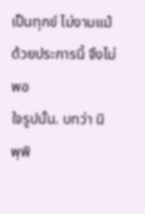เป็นทุกข์ ไม่งามแม้ด้วยประการนี้ จึงไม่พอ
ใจรูปนั้น. บทว่า นิพฺพิ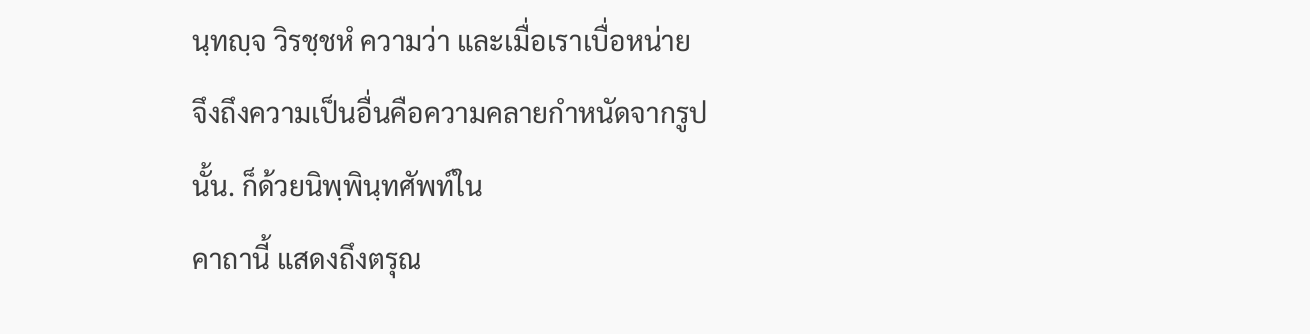นฺทญฺจ วิรชฺชหํ ความว่า และเมื่อเราเบื่อหน่าย
จึงถึงความเป็นอื่นคือความคลายกำหนัดจากรูปนั้น. ก็ด้วยนิพฺพินฺทศัพท์ใน
คาถานี้ แสดงถึงตรุณ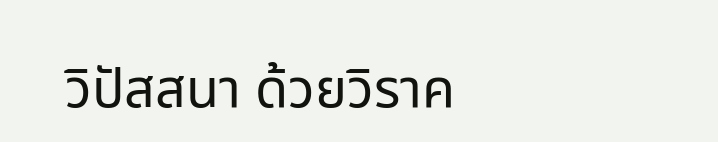วิปัสสนา ด้วยวิราค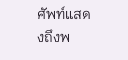ศัพท์แสดงถึงพ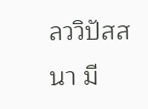ลววิปัสสนา มี